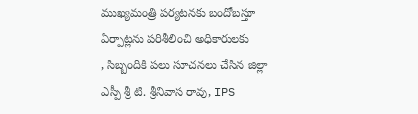ముఖ్యమంత్రి పర్యటనకు బందోబస్తూ ఏర్పాట్లను పరిశీలించి అధికారులకు
, సిబ్బందికి పలు సూచనలు చేసిన జిల్లా ఎస్పీ శ్రీ టి. శ్రీనివాస రావు, IPS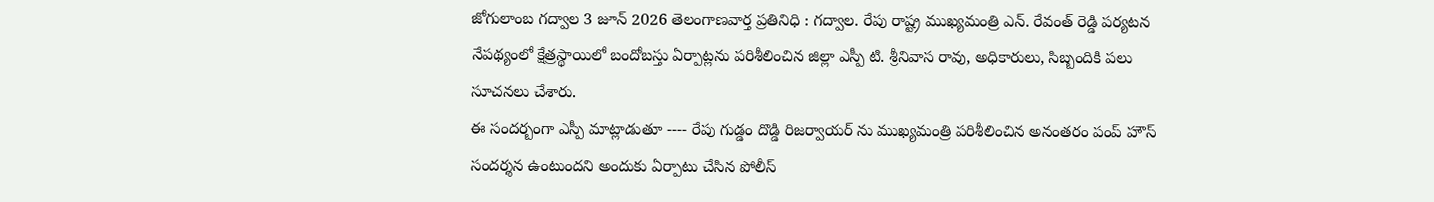జోగులాంబ గద్వాల 3 జూన్ 2026 తెలంగాణవార్త ప్రతినిధి : గద్వాల. రేపు రాష్ట్ర ముఖ్యమంత్రి ఎన్. రేవంత్ రెడ్డి పర్యటన నేపథ్యంలో క్షేత్రస్థాయిలో బందోబస్తు ఏర్పాట్లను పరిశీలించిన జిల్లా ఎస్పీ టి. శ్రీనివాస రావు, అధికారులు, సిబ్బందికి పలు సూచనలు చేశారు.
ఈ సందర్బంగా ఎస్పీ మాట్లాడుతూ ---- రేపు గుడ్డం దొడ్డి రిజర్వాయర్ ను ముఖ్యమంత్రి పరిశీలించిన అనంతరం పంప్ హౌస్ సందర్శన ఉంటుందని అందుకు ఏర్పాటు చేసిన పోలీస్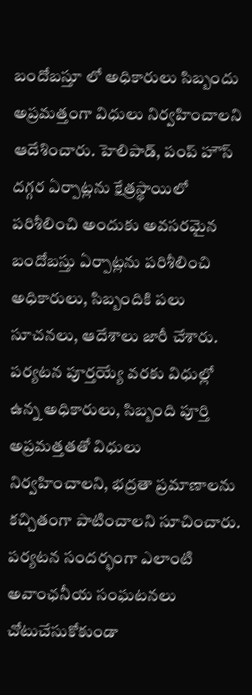బందోబస్తూ లో అధికారులు సిబ్బందు అప్రమత్తంగా విధులు నిర్వహించాలని ఆదేశించారు. హెలిపాడ్, పంప్ హౌస్ దగ్గర ఏర్పాట్లను క్షేత్రస్థాయిలో పరిశీలించి అందుకు అవసరమైన బందోబస్తు ఏర్పాట్లను పరిశీలించి అధికారులు, సిబ్బందికి పలు సూచనలు, ఆదేశాలు జారీ చేశారు. పర్యటన పూర్తయ్యే వరకు విధుల్లో ఉన్న అధికారులు, సిబ్బంది పూర్తి అప్రమత్తతతో విధులు నిర్వహించాలని, భద్రతా ప్రమాణాలను కచ్చితంగా పాటించాలని సూచించారు. పర్యటన సందర్భంగా ఎలాంటి అవాంఛనీయ సంఘటనలు చోటుచేసుకోకుండా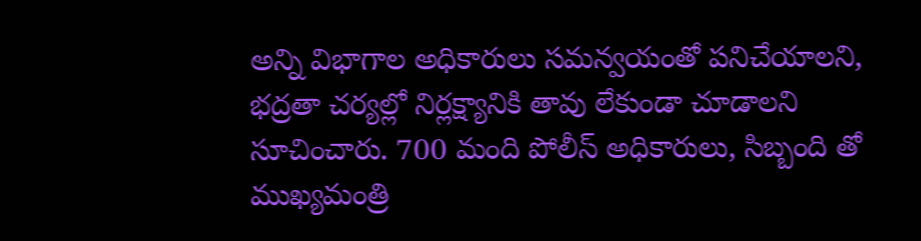అన్ని విభాగాల అధికారులు సమన్వయంతో పనిచేయాలని, భద్రతా చర్యల్లో నిర్లక్ష్యానికి తావు లేకుండా చూడాలని సూచించారు. 700 మంది పోలీస్ అధికారులు, సిబ్బంది తో
ముఖ్యమంత్రి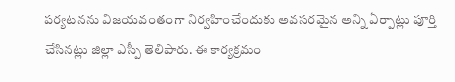పర్యటనను విజయవంతంగా నిర్వహించేందుకు అవసరమైన అన్ని ఏర్పాట్లు పూర్తి చేసినట్లు జిల్లా ఎస్పీ తెలిపారు. ఈ కార్యక్రమం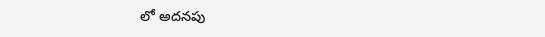లో అదనపు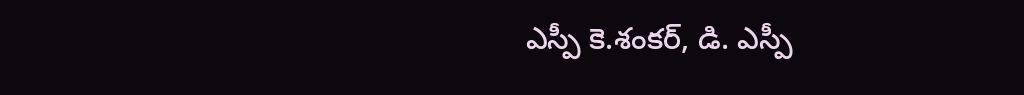ఎస్పీ కె.శంకర్, డి. ఎస్పీ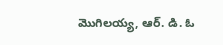మొగిలయ్య, ఆర్. డి. ఓ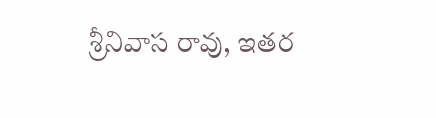శ్రీనివాస రావు, ఇతర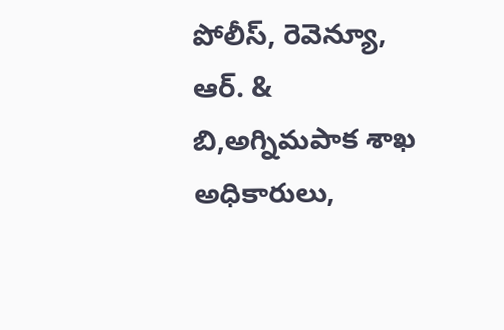పోలీస్, రెవెన్యూ, ఆర్. & బి,అగ్నిమపాక శాఖ అధికారులు,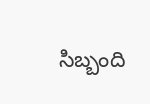సిబ్బంది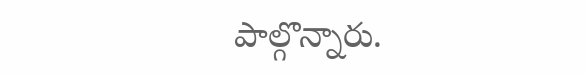పాల్గొన్నారు.